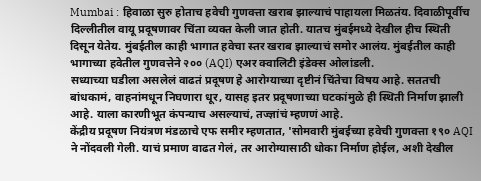Mumbai : हिवाळा सुरु होताच हवेची गुणवत्ता खराब झाल्याचं पाहायला मिळतंय. दिवाळीपूर्वीच दिल्लीतील वायू प्रदूषणावर चिंता व्यक्त केली जात होती. यातच मुंबईमध्ये देखील हीच स्थिती दिसून येतेय. मुंबईतील काही भागात हवेचा स्तर खराब झाल्याचं समोर आलंय. मुंबईतील काही भागाच्या हवेतील गुणवत्तेने २०० (AQI) एअर क्वालिटी इंडेक्स ओलांडली.
सध्याच्या घडीला असलेलं वाढतं प्रदूषण हे आरोग्याच्या दृष्टीनं चिंतेचा विषय आहे. सततची बांधकामं, वाहनांमधून निघणारा धूर, यासह इतर प्रदूषणाच्या घटकांमुळे ही स्थिती निर्माण झाली आहे. याला कारणीभूत कंपन्याच असल्याचं, तज्ज्ञांचं म्हणणं आहे.
केंद्रीय प्रदूषण नियंत्रण मंडळाचे एफ समीर म्हणतात, 'सोमवारी मुंबईच्या हवेची गुणवत्ता १९० AQI ने नोंदवली गेली. याचं प्रमाण वाढत गेलं, तर आरोग्यासाठी धोका निर्माण होईल, अशी देखील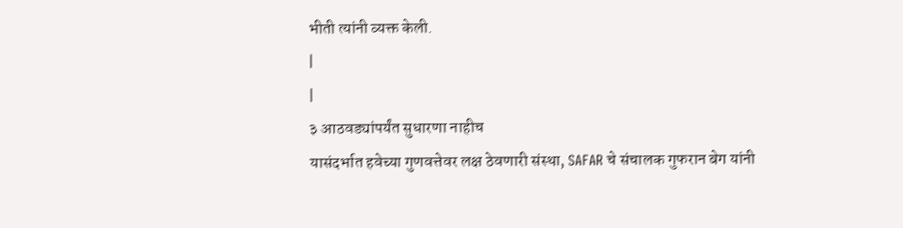भीती त्यांनी व्यक्त केली.
|
|
३ आठवड्यांपर्यंत सुधारणा नाहीच
यासंदर्भात हवेच्या गुणवत्तेवर लक्ष ठेवणारी संस्था, SAFAR चे संचालक गुफरान बेग यांनी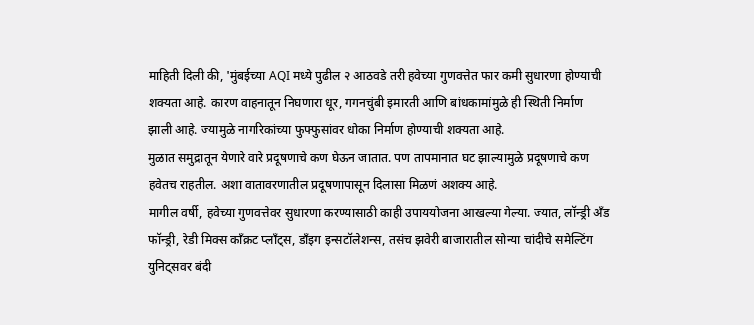माहिती दिली की, 'मुंबईच्या AQI मध्ये पुढील २ आठवडे तरी हवेच्या गुणवत्तेत फार कमी सुधारणा होण्याची शक्यता आहे. कारण वाहनातून निघणारा धूर, गगनचुंबी इमारती आणि बांधकामांमुळे ही स्थिती निर्माण झाली आहे. ज्यामुळे नागरिकांच्या फुफ्फुसांवर धोका निर्माण होण्याची शक्यता आहे.
मुळात समुद्रातून येणारे वारे प्रदूषणाचे कण घेऊन जातात. पण तापमानात घट झाल्यामुळे प्रदूषणाचे कण हवेतच राहतील. अशा वातावरणातील प्रदूषणापासून दिलासा मिळणं अशक्य आहे.
मागील वर्षी, हवेच्या गुणवत्तेवर सुधारणा करण्यासाठी काही उपाययोजना आखल्या गेल्या. ज्यात, लॉन्ड्री अँड फॉन्ड्री, रेडी मिक्स काँक्रट प्लाँट्स, डाँइग इन्सटॉलेशन्स, तसंच झवेरी बाजारातील सोन्या चांदीचे समेल्टिंग युनिट्सवर बंदी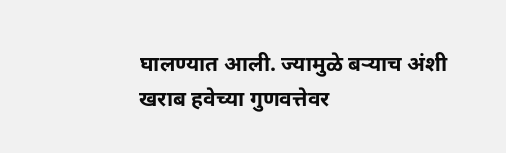घालण्यात आली. ज्यामुळे बऱ्याच अंशी खराब हवेच्या गुणवत्तेवर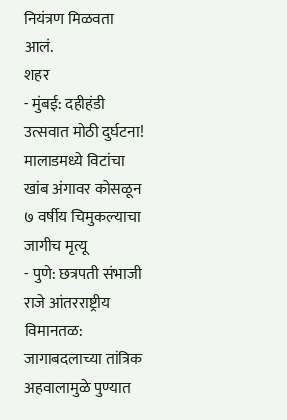नियंत्रण मिळवता आलं.
शहर
- मुंबई: दहीहंडी उत्सवात मोठी दुर्घटना! मालाडमध्ये विटांचा खांब अंगावर कोसळून ७ वर्षीय चिमुकल्याचा जागीच मृत्यू
- पुणे: छत्रपती संभाजी राजे आंतरराष्ट्रीय विमानतळ: जागाबदलाच्या तांत्रिक अहवालामुळे पुण्यात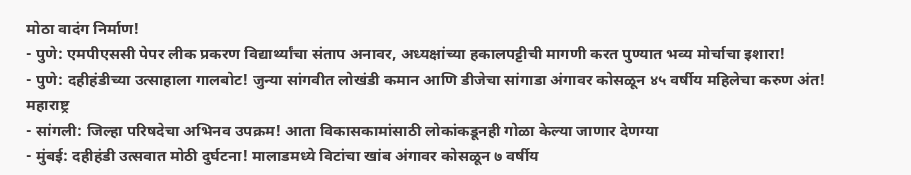मोठा वादंग निर्माण!
- पुणे: एमपीएससी पेपर लीक प्रकरण विद्यार्थ्यांचा संताप अनावर, अध्यक्षांच्या हकालपट्टीची मागणी करत पुण्यात भव्य मोर्चाचा इशारा!
- पुणे: दहीहंडीच्या उत्साहाला गालबोट! जुन्या सांगवीत लोखंडी कमान आणि डीजेचा सांगाडा अंगावर कोसळून ४५ वर्षीय महिलेचा करुण अंत!
महाराष्ट्र
- सांगली: जिल्हा परिषदेचा अभिनव उपक्रम! आता विकासकामांसाठी लोकांकडूनही गोळा केल्या जाणार देणग्या
- मुंबई: दहीहंडी उत्सवात मोठी दुर्घटना! मालाडमध्ये विटांचा खांब अंगावर कोसळून ७ वर्षीय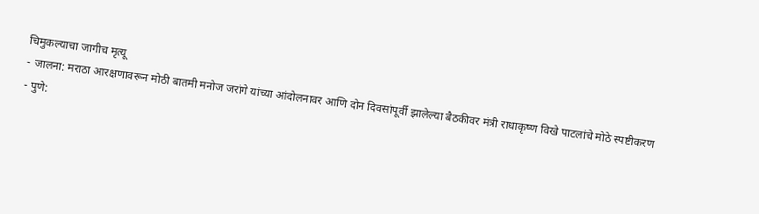चिमुकल्याचा जागीच मृत्यू
- जालना: मराठा आरक्षणावरून मोठी बातमी मनोज जरांगे यांच्या आंदोलनावर आणि दोन दिवसांपूर्वी झालेल्या बैठकीवर मंत्री राधाकृष्ण विखे पाटलांचे मोठे स्पष्टीकरण
- पुणे: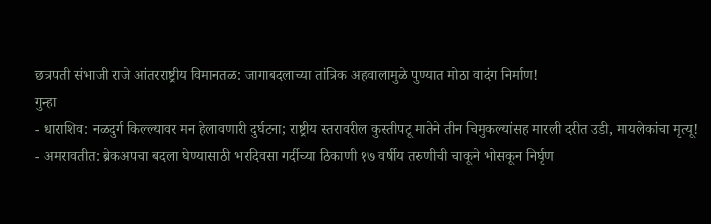छत्रपती संभाजी राजे आंतरराष्ट्रीय विमानतळ: जागाबदलाच्या तांत्रिक अहवालामुळे पुण्यात मोठा वादंग निर्माण!
गुन्हा
- धाराशिव: नळदुर्ग किल्ल्यावर मन हेलावणारी दुर्घटना; राष्ट्रीय स्तरावरील कुस्तीपटू मातेने तीन चिमुकल्यांसह मारली दरीत उडी, मायलेकांचा मृत्यू!
- अमरावतीत: ब्रेकअपचा बदला घेण्यासाठी भरदिवसा गर्दीच्या ठिकाणी १७ वर्षीय तरुणीची चाकूने भोसकून निर्घृण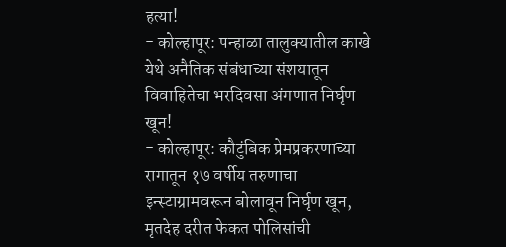हत्या!
- कोल्हापूर: पन्हाळा तालुक्यातील काखे येथे अनैतिक संबंधाच्या संशयातून विवाहितेचा भरदिवसा अंगणात निर्घृण खून!
- कोल्हापूर: कौटुंबिक प्रेमप्रकरणाच्या रागातून १७ वर्षीय तरुणाचा इन्स्टाग्रामवरून बोलावून निर्घृण खून, मृतदेह दरीत फेकत पोलिसांची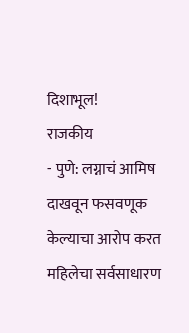दिशाभूल!
राजकीय
- पुणे: लग्नाचं आमिष दाखवून फसवणूक केल्याचा आरोप करत महिलेचा सर्वसाधारण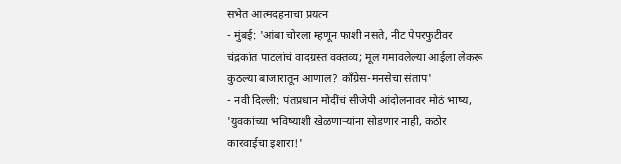सभेत आत्मदहनाचा प्रयत्न
- मुंबई: 'आंबा चोरला म्हणून फाशी नसते, नीट पेपरफुटीवर चंद्रकांत पाटलांचं वादग्रस्त वक्तव्य; मूल गमावलेल्या आईला लेकरू कुठल्या बाजारातून आणाल? काँग्रेस-मनसेचा संताप'
- नवी दिल्ली: पंतप्रधान मोदींचं सीजेपी आंदोलनावर मोठं भाष्य, 'युवकांच्या भविष्याशी खेळणाऱ्यांना सोडणार नाही, कठोर कारवाईचा इशारा!'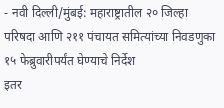- नवी दिल्ली/मुंबई: महाराष्ट्रातील २० जिल्हा परिषदा आणि २११ पंचायत समित्यांच्या निवडणुका १५ फेब्रुवारीपर्यंत घेण्याचे निर्देश
इतर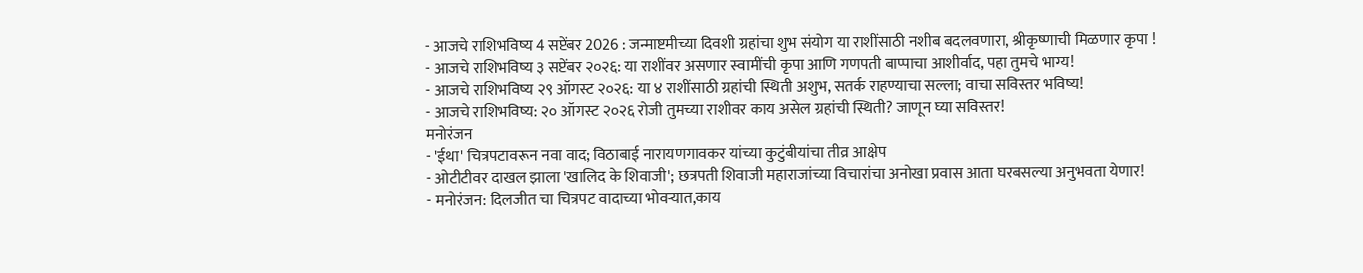- आजचे राशिभविष्य 4 सप्टेंबर 2026 : जन्माष्टमीच्या दिवशी ग्रहांचा शुभ संयोग या राशींसाठी नशीब बदलवणारा, श्रीकृष्णाची मिळणार कृपा !
- आजचे राशिभविष्य ३ सप्टेंबर २०२६: या राशींवर असणार स्वामींची कृपा आणि गणपती बाप्पाचा आशीर्वाद, पहा तुमचे भाग्य!
- आजचे राशिभविष्य २९ ऑगस्ट २०२६: या ४ राशींसाठी ग्रहांची स्थिती अशुभ, सतर्क राहण्याचा सल्ला; वाचा सविस्तर भविष्य!
- आजचे राशिभविष्य: २० ऑगस्ट २०२६ रोजी तुमच्या राशीवर काय असेल ग्रहांची स्थिती? जाणून घ्या सविस्तर!
मनोरंजन
- 'ईथा' चित्रपटावरून नवा वाद; विठाबाई नारायणगावकर यांच्या कुटुंबीयांचा तीव्र आक्षेप
- ओटीटीवर दाखल झाला 'खालिद के शिवाजी'; छत्रपती शिवाजी महाराजांच्या विचारांचा अनोखा प्रवास आता घरबसल्या अनुभवता येणार!
- मनोरंजन: दिलजीत चा चित्रपट वादाच्या भोवऱ्यात,काय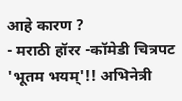आहे कारण ?
- मराठी हॉरर -कॉमेडी चित्रपट 'भूतम भयम्'!! अभिनेत्री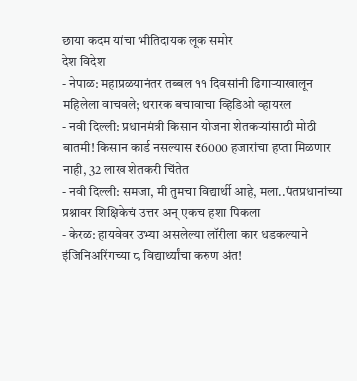छाया कदम यांचा भीतिदायक लूक समोर
देश विदेश
- नेपाळ: महाप्रळयानंतर तब्बल ११ दिवसांनी ढिगाऱ्याखालून महिलेला वाचवले; थरारक बचावाचा व्हिडिओ व्हायरल
- नवी दिल्ली: प्रधानमंत्री किसान योजना शेतकऱ्यांसाठी मोठी बातमी! किसान कार्ड नसल्यास ₹6000 हजारांचा हप्ता मिळणार नाही, 32 लाख शेतकरी चिंतेत
- नवी दिल्ली: समजा, मी तुमचा विद्यार्थी आहे, मला..पंतप्रधानांच्या प्रश्नावर शिक्षिकेचं उत्तर अन् एकच हशा पिकला
- केरळ: हायवेवर उभ्या असलेल्या लॉरीला कार धडकल्याने इंजिनिअरिंगच्या ८ विद्यार्थ्यांचा करुण अंत!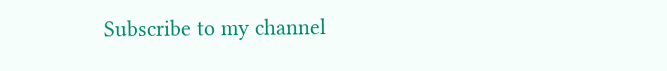Subscribe to my channel